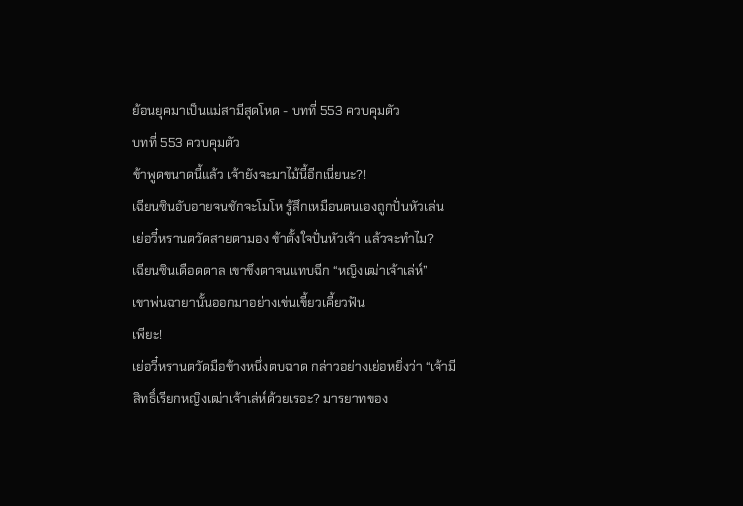ย้อนยุคมาเป็นแม่สามีสุดโหด - บทที่ 553 ควบคุมตัว
บทที่ 553 ควบคุมตัว
ข้าพูดขนาดนี้แล้ว เจ้ายังจะมาไม้นี้อีกเนี่ยนะ?!
เฉียนซินอับอายจนชักจะโมโห รู้สึกเหมือนตนเองถูกปั่นหัวเล่น
เย่อวี๋หรานตวัดสายตามอง ข้าตั้งใจปั่นหัวเจ้า แล้วจะทำไม?
เฉียนซินเดือดดาล เขาขึงตาจนแทบฉีก “หญิงเฒ่าเจ้าเล่ห์”
เขาพ่นฉายานั้นออกมาอย่างเข่นเขี้ยวเคี้ยวฟัน
เพียะ!
เย่อวี๋หรานตวัดมือข้างหนึ่งตบฉาด กล่าวอย่างเย่อหยิ่งว่า “เจ้ามีสิทธิ์เรียกหญิงเฒ่าเจ้าเล่ห์ด้วยเรอะ? มารยาทของ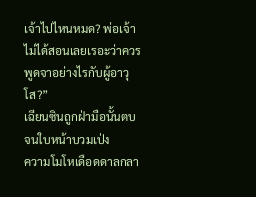เจ้าไปไหนหมด? พ่อเจ้าไม่ได้สอนเลยเรอะว่าควรพูดจาอย่างไรกับผู้อาวุโส?”
เฉียนซินถูกฝ่ามือนั้นตบจนใบหน้าบวมเป่ง
ความโมโหเดือดดาลกลา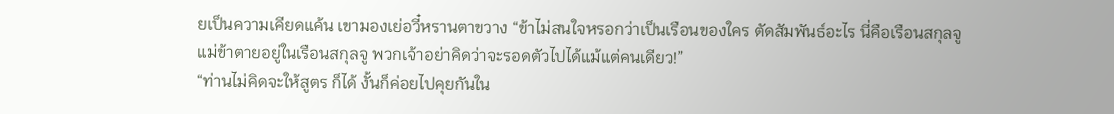ยเป็นความเคียดแค้น เขามองเย่อวี๋หรานตาขวาง “ข้าไม่สนใจหรอกว่าเป็นเรือนของใคร ตัดสัมพันธ์อะไร นี่คือเรือนสกุลจู แม่ข้าตายอยู่ในเรือนสกุลจู พวกเจ้าอย่าคิดว่าจะรอดตัวไปได้แม้แต่คนเดียว!”
“ท่านไม่คิดจะให้สูตร ก็ได้ งั้นก็ค่อยไปคุยกันใน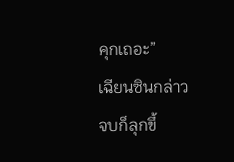คุกเถอะ”
เฉียนซินกล่าวจบก็ลุกขึ้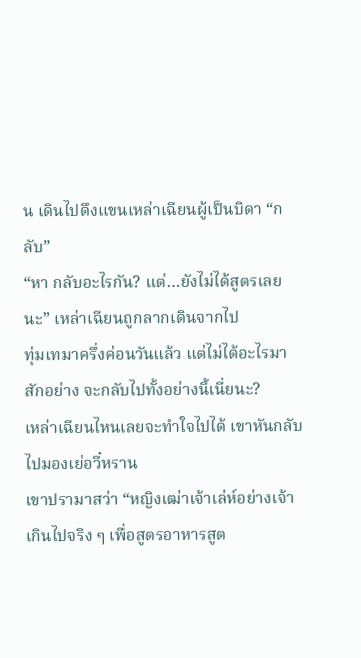น เดินไปดึงแขนเหล่าเฉียนผู้เป็นบิดา “กลับ”
“หา กลับอะไรกัน? แต่…ยังไม่ได้สูตรเลยนะ” เหล่าเฉียนถูกลากเดินจากไป
ทุ่มเทมาครึ่งค่อนวันแล้ว แต่ไม่ได้อะไรมาสักอย่าง จะกลับไปทั้งอย่างนี้เนี่ยนะ?
เหล่าเฉียนไหนเลยจะทำใจไปได้ เขาหันกลับไปมองเย่อวี๋หราน
เขาปรามาสว่า “หญิงเฒ่าเจ้าเล่ห์อย่างเจ้าเกินไปจริง ๆ เพื่อสูตรอาหารสูต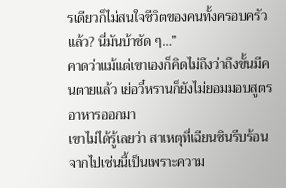รเดียวก็ไม่สนใจชีวิตของคนทั้งครอบครัวแล้ว? นี่มันบ้าชัด ๆ…”
คาดว่าแม้แต่เขาเองก็คิดไม่ถึงว่าถึงขั้นมีคนตายแล้ว เย่อวี๋หรานก็ยังไม่ยอมมอบสูตรอาหารออกมา
เขาไม่ได้รู้เลยว่า สาเหตุที่เฉียนซินรีบร้อนจากไปเช่นนี้เป็นเพราะความ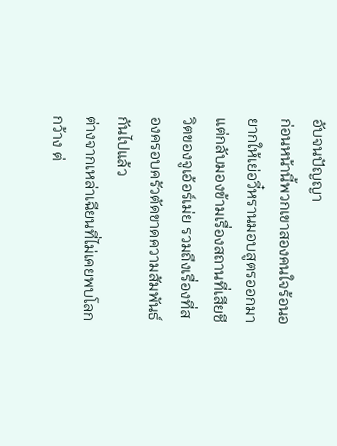อับจนปัญญา
ก่อนหน้านี้พวกเขาสองคนใจร้อนอยากให้เย่อวี๋หรานมอบสูตรออกมา แต่กลับมองข้ามเรื่องสถานที่เสียชีวิตของจูเอ้อร์เม่ย รวมถึงเรื่องที่สองครอบครัวตัดขาดความสัมพันธ์กันไปแล้ว
ต่างจากเหล่าเฉียนที่ไม่เคยพบโลกกว้าง ต่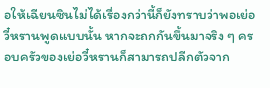อให้เฉียนซินไม่ได้เรื่องกว่านี้ก็ยังทราบว่าพอเย่อวี๋หรานพูดแบบนั้น หากจะถกกันขึ้นมาจริง ๆ ครอบครัวของเย่อวี๋หรานก็สามารถปลีกตัวจาก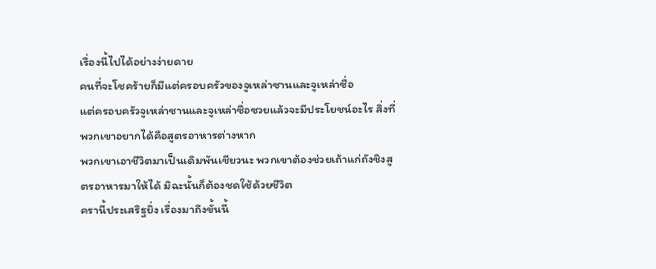เรื่องนี้ไปได้อย่างง่ายดาย
คนที่จะโชคร้ายก็มีแต่ครอบครัวของจูเหล่าซานและจูเหล่าซื่อ
แต่ครอบครัวจูเหล่าซานและจูเหล่าซื่อซวยแล้วจะมีประโยชน์อะไร สิ่งที่พวกเขาอยากได้คือสูตรอาหารต่างหาก
พวกเขาเอาชีวิตมาเป็นเดิมพันเชียวนะ พวกเขาต้องช่วยเถ้าแก่ถังชิงสูตรอาหารมาให้ได้ มิฉะนั้นก็ต้องชดใช้ด้วยชีวิต
ครานี้ประเสริฐยิ่ง เรื่องมาถึงขั้นนี้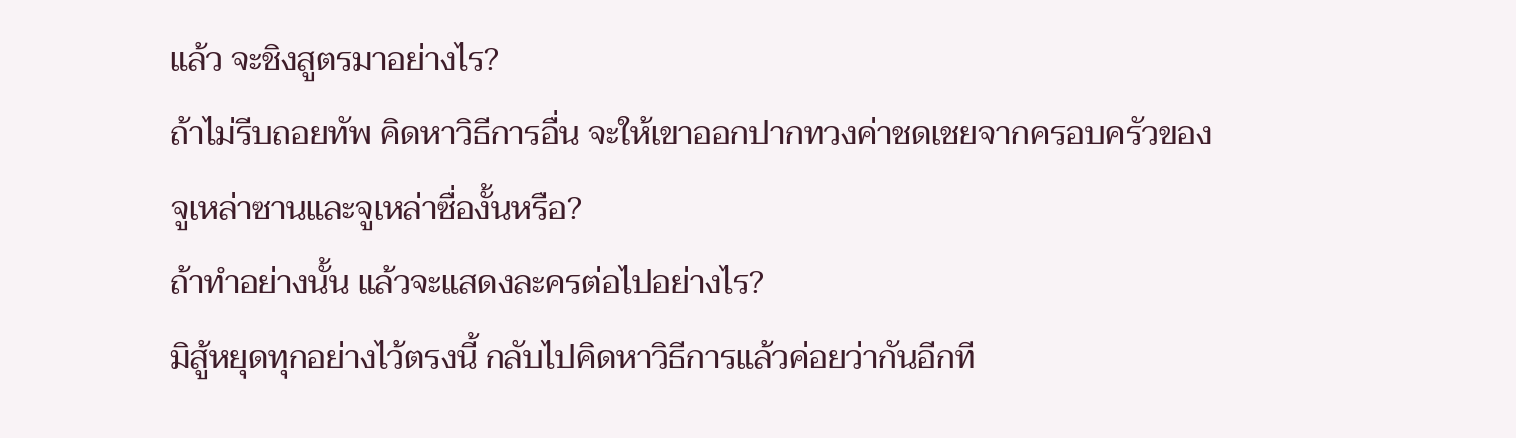แล้ว จะชิงสูตรมาอย่างไร?
ถ้าไม่รีบถอยทัพ คิดหาวิธีการอื่น จะให้เขาออกปากทวงค่าชดเชยจากครอบครัวของจูเหล่าซานและจูเหล่าซื่องั้นหรือ?
ถ้าทำอย่างนั้น แล้วจะแสดงละครต่อไปอย่างไร?
มิสู้หยุดทุกอย่างไว้ตรงนี้ กลับไปคิดหาวิธีการแล้วค่อยว่ากันอีกที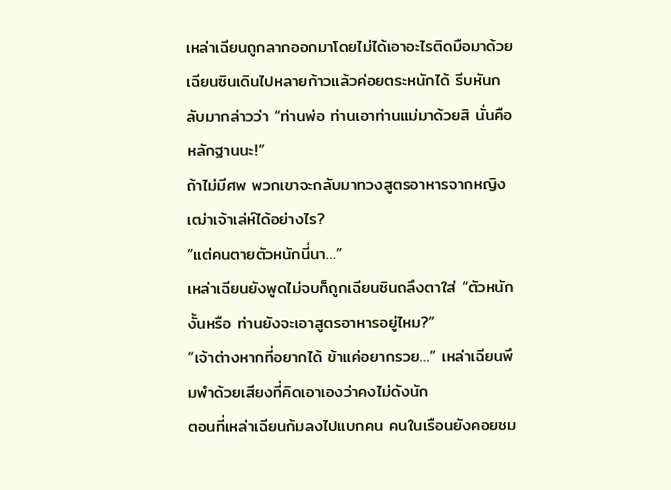เหล่าเฉียนถูกลากออกมาโดยไม่ได้เอาอะไรติดมือมาด้วย เฉียนซินเดินไปหลายก้าวแล้วค่อยตระหนักได้ รีบหันกลับมากล่าวว่า “ท่านพ่อ ท่านเอาท่านแม่มาด้วยสิ นั่นคือหลักฐานนะ!”
ถ้าไม่มีศพ พวกเขาจะกลับมาทวงสูตรอาหารจากหญิงเฒ่าเจ้าเล่ห์ได้อย่างไร?
“แต่คนตายตัวหนักนี่นา…”
เหล่าเฉียนยังพูดไม่จบก็ถูกเฉียนซินถลึงตาใส่ “ตัวหนักงั้นหรือ ท่านยังจะเอาสูตรอาหารอยู่ไหม?”
“เจ้าต่างหากที่อยากได้ ข้าแค่อยากรวย…” เหล่าเฉียนพึมพำด้วยเสียงที่คิดเอาเองว่าคงไม่ดังนัก
ตอนที่เหล่าเฉียนก้มลงไปแบกคน คนในเรือนยังคอยชม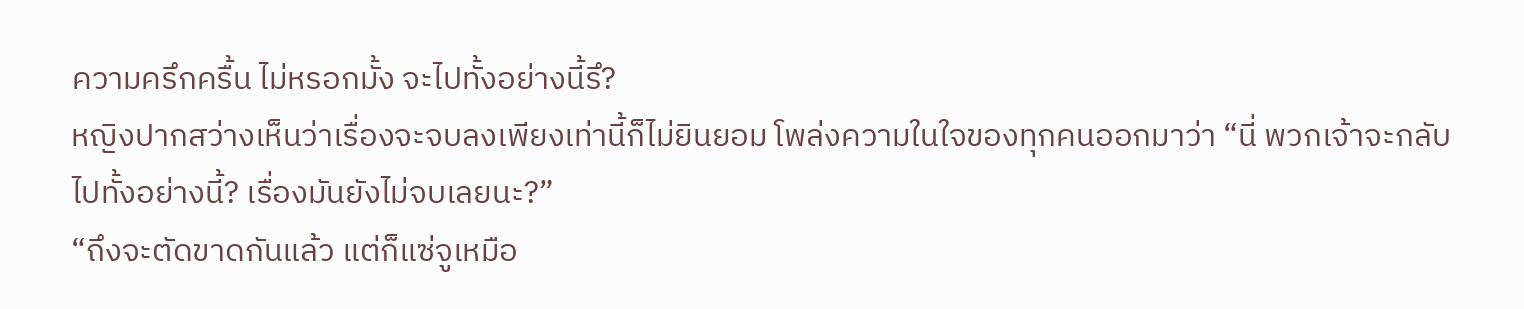ความครึกครื้น ไม่หรอกมั้ง จะไปทั้งอย่างนี้รึ?
หญิงปากสว่างเห็นว่าเรื่องจะจบลงเพียงเท่านี้ก็ไม่ยินยอม โพล่งความในใจของทุกคนออกมาว่า “นี่ พวกเจ้าจะกลับไปทั้งอย่างนี้? เรื่องมันยังไม่จบเลยนะ?”
“ถึงจะตัดขาดกันแล้ว แต่ก็แซ่จูเหมือ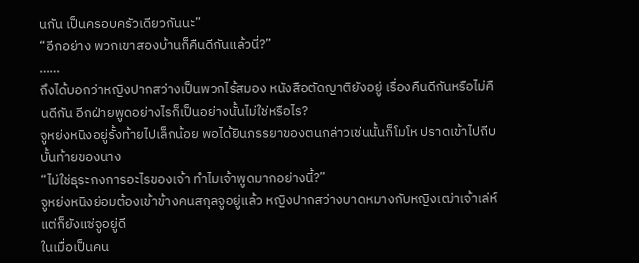นกัน เป็นครอบครัวเดียวกันนะ”
“อีกอย่าง พวกเขาสองบ้านก็คืนดีกันแล้วนี่?”
……
ถึงได้บอกว่าหญิงปากสว่างเป็นพวกไร้สมอง หนังสือตัดญาติยังอยู่ เรื่องคืนดีกันหรือไม่คืนดีกัน อีกฝ่ายพูดอย่างไรก็เป็นอย่างนั้นไม่ใช่หรือไร?
จูหย่งหนิงอยู่รั้งท้ายไปเล็กน้อย พอได้ยินภรรยาของตนกล่าวเช่นนั้นก็โมโห ปราดเข้าไปถีบบั้นท้ายของนาง
“ไม่ใช่ธุระกงการอะไรของเจ้า ทำไมเจ้าพูดมากอย่างนี้?”
จูหย่งหนิงย่อมต้องเข้าข้างคนสกุลจูอยู่แล้ว หญิงปากสว่างบาดหมางกับหญิงเฒ่าเจ้าเล่ห์ แต่ก็ยังแซ่จูอยู่ดี
ในเมื่อเป็นคน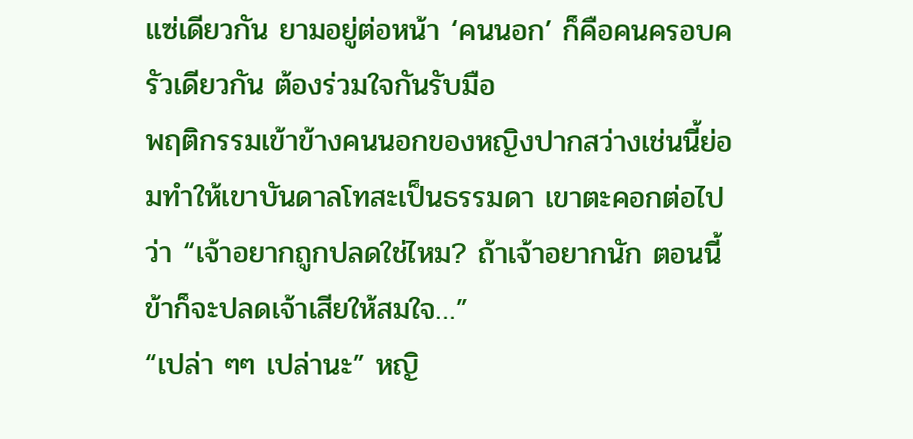แซ่เดียวกัน ยามอยู่ต่อหน้า ‘คนนอก’ ก็คือคนครอบครัวเดียวกัน ต้องร่วมใจกันรับมือ
พฤติกรรมเข้าข้างคนนอกของหญิงปากสว่างเช่นนี้ย่อมทำให้เขาบันดาลโทสะเป็นธรรมดา เขาตะคอกต่อไปว่า “เจ้าอยากถูกปลดใช่ไหม? ถ้าเจ้าอยากนัก ตอนนี้ข้าก็จะปลดเจ้าเสียให้สมใจ…”
“เปล่า ๆๆ เปล่านะ” หญิ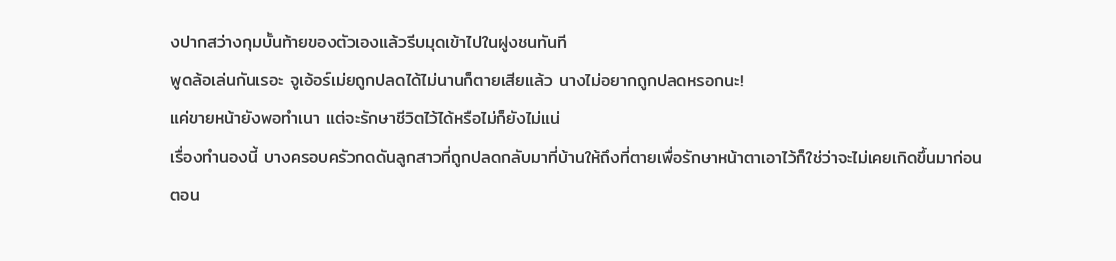งปากสว่างกุมบั้นท้ายของตัวเองแล้วรีบมุดเข้าไปในฝูงชนทันที
พูดล้อเล่นกันเรอะ จูเอ้อร์เม่ยถูกปลดได้ไม่นานก็ตายเสียแล้ว นางไม่อยากถูกปลดหรอกนะ!
แค่ขายหน้ายังพอทำเนา แต่จะรักษาชีวิตไว้ได้หรือไม่ก็ยังไม่แน่
เรื่องทำนองนี้ บางครอบครัวกดดันลูกสาวที่ถูกปลดกลับมาที่บ้านให้ถึงที่ตายเพื่อรักษาหน้าตาเอาไว้ก็ใช่ว่าจะไม่เคยเกิดขึ้นมาก่อน
ตอน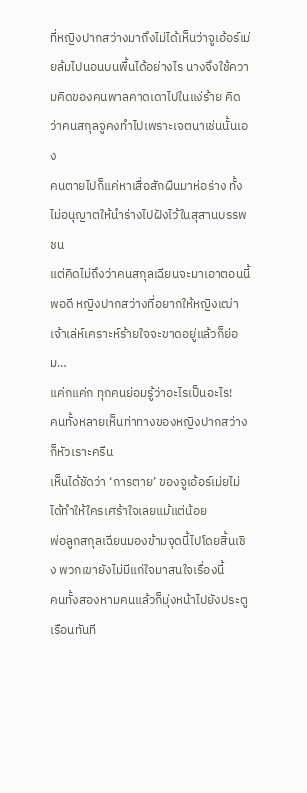ที่หญิงปากสว่างมาถึงไม่ได้เห็นว่าจูเอ้อร์เม่ยล้มไปนอนบนพื้นได้อย่างไร นางจึงใช้ความคิดของคนพาลคาดเดาไปในแง่ร้าย คิดว่าคนสกุลจูคงทำไปเพราะเจตนาเช่นนั้นเอง
คนตายไปก็แค่หาเสื่อสักผืนมาห่อร่าง ทั้งไม่อนุญาตให้นำร่างไปฝังไว้ในสุสานบรรพชน
แต่คิดไม่ถึงว่าคนสกุลเฉียนจะมาเอาตอนนี้พอดี หญิงปากสว่างที่อยากให้หญิงเฒ่าเจ้าเล่ห์เคราะห์ร้ายใจจะขาดอยู่แล้วก็ย่อม…
แค่กแค่ก ทุกคนย่อมรู้ว่าอะไรเป็นอะไร!
คนทั้งหลายเห็นท่าทางของหญิงปากสว่างก็หัวเราะครืน
เห็นได้ชัดว่า ‘การตาย’ ของจูเอ้อร์เม่ยไม่ได้ทำให้ใครเศร้าใจเลยแม้แต่น้อย
พ่อลูกสกุลเฉียนมองข้ามจุดนี้ไปโดยสิ้นเชิง พวกเขายังไม่มีแก่ใจมาสนใจเรื่องนี้
คนทั้งสองหามคนแล้วก็มุ่งหน้าไปยังประตูเรือนทันที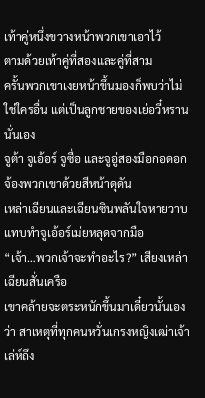เท้าคู่หนึ่งขวางหน้าพวกเขาเอาไว้
ตามด้วยเท้าคู่ที่สองและคู่ที่สาม
ครั้นพวกเขาเงยหน้าขึ้นมองก็พบว่าไม่ใช่ใครอื่น แต่เป็นลูกชายของเย่อวี๋หรานนั่นเอง
จูต้า จูเอ้อร์ จูซื่อ และจูอู่สองมือกอดอก จ้องพวกเขาด้วยสีหน้าดุดัน
เหล่าเฉียนและเฉียนซินพลันใจหายวาบ แทบทำจูเอ้อร์เม่ยหลุดจากมือ
“เจ้า…พวกเจ้าจะทำอะไร?” เสียงเหล่าเฉียนสั่นเครือ
เขาคล้ายจะตระหนักขึ้นมาเดี๋ยวนั้นเองว่า สาเหตุที่ทุกคนหวั่นเกรงหญิงเฒ่าเจ้าเล่ห์ถึง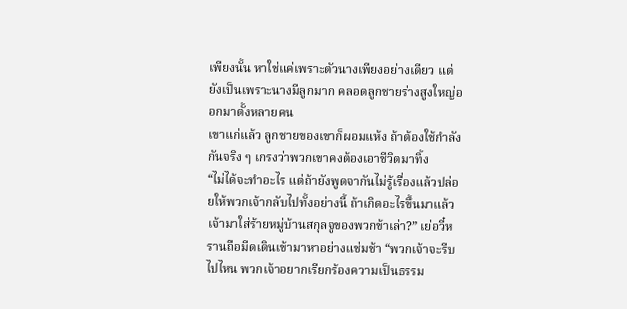เพียงนั้น หาใช่แค่เพราะตัวนางเพียงอย่างเดียว แต่ยังเป็นเพราะนางมีลูกมาก คลอดลูกชายร่างสูงใหญ่ออกมาตั้งหลายคน
เขาแก่แล้ว ลูกชายของเขาก็ผอมแห้ง ถ้าต้องใช้กำลังกันจริง ๆ เกรงว่าพวกเขาคงต้องเอาชีวิตมาทิ้ง
“ไม่ได้จะทำอะไร แต่ถ้ายังพูดจากันไม่รู้เรื่องแล้วปล่อยให้พวกเจ้ากลับไปทั้งอย่างนี้ ถ้าเกิดอะไรขึ้นมาแล้วเจ้ามาใส่ร้ายหมู่บ้านสกุลจูของพวกข้าเล่า?” เย่อวี๋หรานถือมีดเดินเข้ามาหาอย่างแช่มช้า “พวกเจ้าจะรีบไปไหน พวกเจ้าอยากเรียกร้องความเป็นธรรม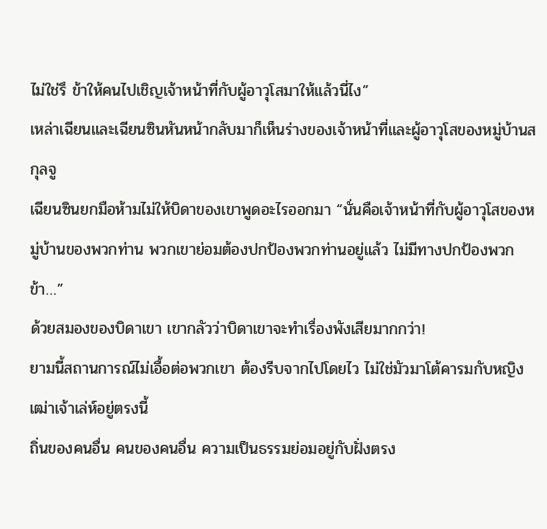ไม่ใช่รึ ข้าให้คนไปเชิญเจ้าหน้าที่กับผู้อาวุโสมาให้แล้วนี่ไง”
เหล่าเฉียนและเฉียนซินหันหน้ากลับมาก็เห็นร่างของเจ้าหน้าที่และผู้อาวุโสของหมู่บ้านสกุลจู
เฉียนซินยกมือห้ามไม่ให้บิดาของเขาพูดอะไรออกมา “นั่นคือเจ้าหน้าที่กับผู้อาวุโสของหมู่บ้านของพวกท่าน พวกเขาย่อมต้องปกป้องพวกท่านอยู่แล้ว ไม่มีทางปกป้องพวกข้า…”
ด้วยสมองของบิดาเขา เขากลัวว่าบิดาเขาจะทำเรื่องพังเสียมากกว่า!
ยามนี้สถานการณ์ไม่เอื้อต่อพวกเขา ต้องรีบจากไปโดยไว ไม่ใช่มัวมาโต้คารมกับหญิงเฒ่าเจ้าเล่ห์อยู่ตรงนี้
ถิ่นของคนอื่น คนของคนอื่น ความเป็นธรรมย่อมอยู่กับฝั่งตรง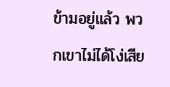ข้ามอยู่แล้ว พวกเขาไม่ได้โง่เสีย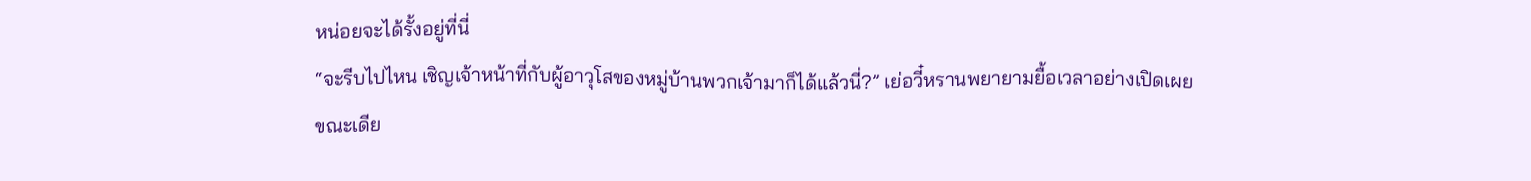หน่อยจะได้รั้งอยู่ที่นี่
“จะรีบไปไหน เชิญเจ้าหน้าที่กับผู้อาวุโสของหมู่บ้านพวกเจ้ามาก็ได้แล้วนี่?” เย่อวี๋หรานพยายามยื้อเวลาอย่างเปิดเผย
ขณะเดีย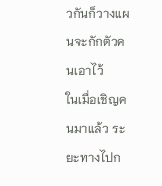วกันก็วางแผนจะกักตัวคนเอาไว้
ในเมื่อเชิญคนมาแล้ว ระยะทางไปก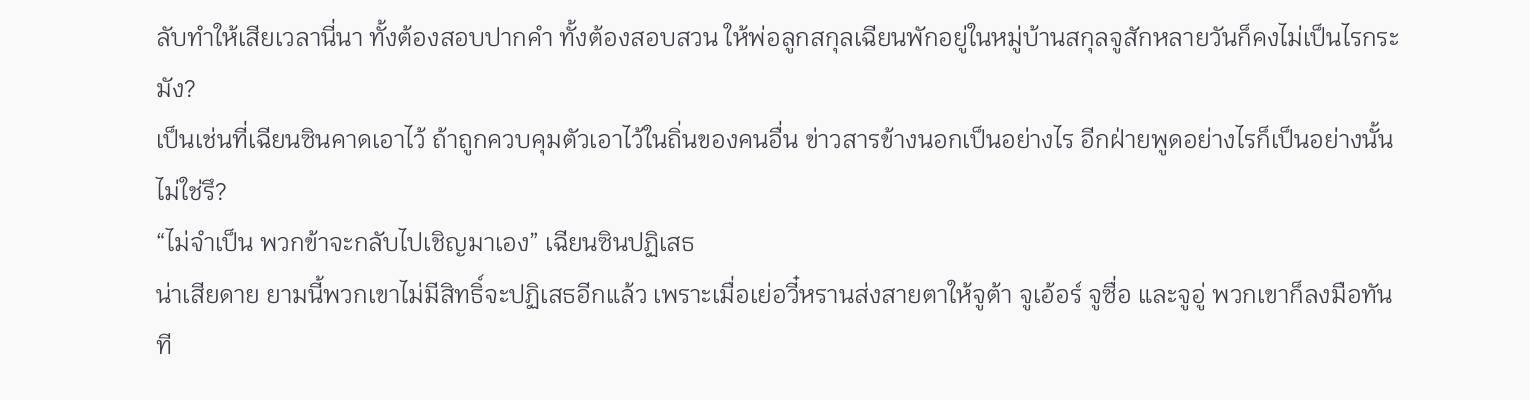ลับทำให้เสียเวลานี่นา ทั้งต้องสอบปากคำ ทั้งต้องสอบสวน ให้พ่อลูกสกุลเฉียนพักอยู่ในหมู่บ้านสกุลจูสักหลายวันก็คงไม่เป็นไรกระมัง?
เป็นเช่นที่เฉียนซินคาดเอาไว้ ถ้าถูกควบคุมตัวเอาไว้ในถิ่นของคนอื่น ข่าวสารข้างนอกเป็นอย่างไร อีกฝ่ายพูดอย่างไรก็เป็นอย่างนั้นไม่ใช่รึ?
“ไม่จำเป็น พวกข้าจะกลับไปเชิญมาเอง” เฉียนซินปฏิเสธ
น่าเสียดาย ยามนี้พวกเขาไม่มีสิทธิ์จะปฏิเสธอีกแล้ว เพราะเมื่อเย่อวี๋หรานส่งสายตาให้จูต้า จูเอ้อร์ จูซื่อ และจูอู่ พวกเขาก็ลงมือทันที